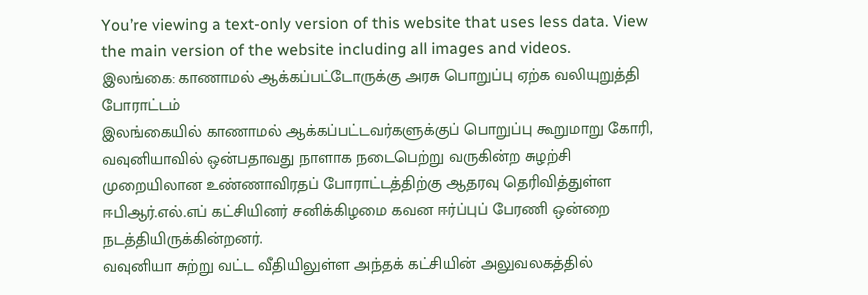You’re viewing a text-only version of this website that uses less data. View the main version of the website including all images and videos.
இலங்கை: காணாமல் ஆக்கப்பட்டோருக்கு அரசு பொறுப்பு ஏற்க வலியுறுத்தி போராட்டம்
இலங்கையில் காணாமல் ஆக்கப்பட்டவர்களுக்குப் பொறுப்பு கூறுமாறு கோரி, வவுனியாவில் ஒன்பதாவது நாளாக நடைபெற்று வருகின்ற சுழற்சி முறையிலான உண்ணாவிரதப் போராட்டத்திற்கு ஆதரவு தெரிவித்துள்ள ஈபிஆர்.எல்.எப் கட்சியினர் சனிக்கிழமை கவன ஈர்ப்புப் பேரணி ஒன்றை நடத்தியிருக்கின்றனர்.
வவுனியா சுற்று வட்ட வீதியிலுள்ள அந்தக் கட்சியின் அலுவலகத்தில்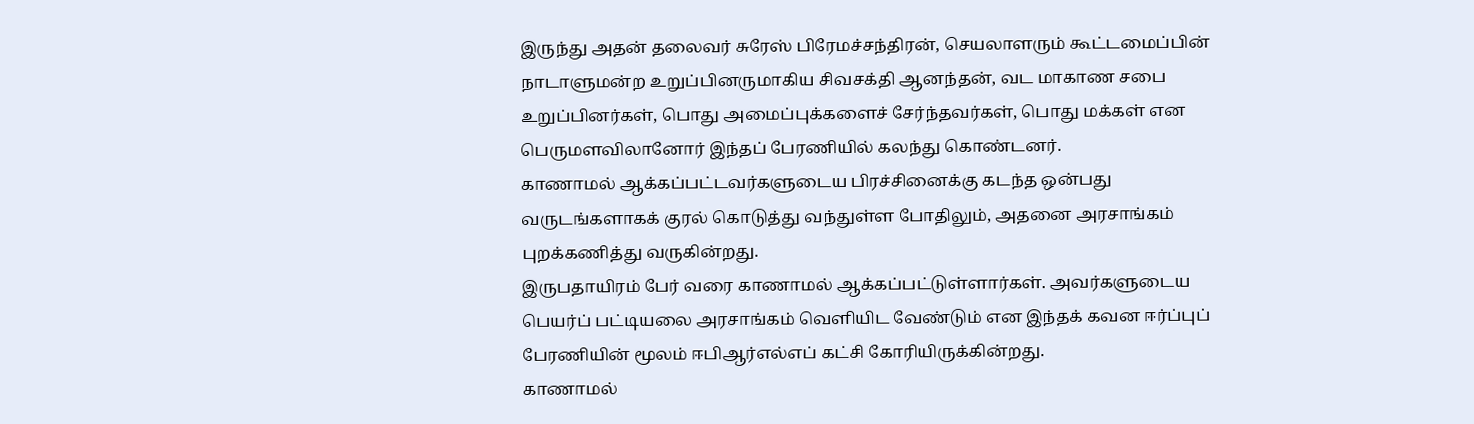இருந்து அதன் தலைவர் சுரேஸ் பிரேமச்சந்திரன், செயலாளரும் கூட்டமைப்பின் நாடாளுமன்ற உறுப்பினருமாகிய சிவசக்தி ஆனந்தன், வட மாகாண சபை உறுப்பினர்கள், பொது அமைப்புக்களைச் சேர்ந்தவர்கள், பொது மக்கள் என பெருமளவிலானோர் இந்தப் பேரணியில் கலந்து கொண்டனர்.
காணாமல் ஆக்கப்பட்டவர்களுடைய பிரச்சினைக்கு கடந்த ஒன்பது வருடங்களாகக் குரல் கொடுத்து வந்துள்ள போதிலும், அதனை அரசாங்கம் புறக்கணித்து வருகின்றது.
இருபதாயிரம் பேர் வரை காணாமல் ஆக்கப்பட்டுள்ளார்கள். அவர்களுடைய பெயர்ப் பட்டியலை அரசாங்கம் வெளியிட வேண்டும் என இந்தக் கவன ஈர்ப்புப் பேரணியின் மூலம் ஈபிஆர்எல்எப் கட்சி கோரியிருக்கின்றது.
காணாமல்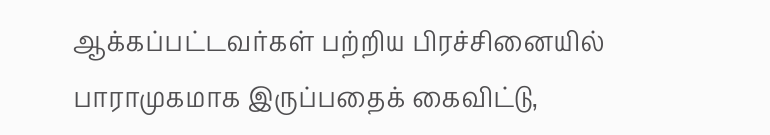ஆக்கப்பட்டவர்கள் பற்றிய பிரச்சினையில் பாராமுகமாக இருப்பதைக் கைவிட்டு,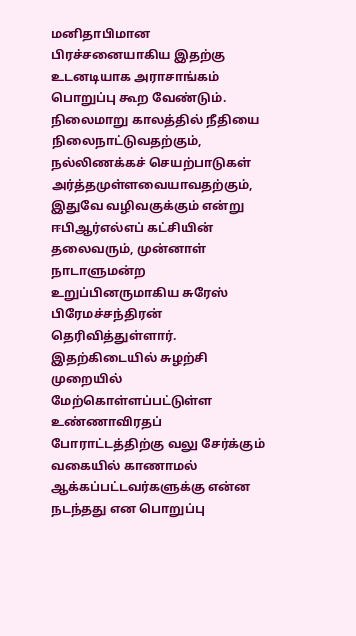மனிதாபிமான பிரச்சனையாகிய இதற்கு உடனடியாக அராசாங்கம் பொறுப்பு கூற வேண்டும்.
நிலைமாறு காலத்தில் நீதியை நிலைநாட்டுவதற்கும், நல்லிணக்கச் செயற்பாடுகள் அர்த்தமுள்ளவையாவதற்கும், இதுவே வழிவகுக்கும் என்று ஈபிஆர்எல்எப் கட்சியின் தலைவரும், முன்னாள் நாடாளுமன்ற உறுப்பினருமாகிய சுரேஸ் பிரேமச்சந்திரன் தெரிவித்துள்ளார்.
இதற்கிடையில் சுழற்சி முறையில் மேற்கொள்ளப்பட்டுள்ள உண்ணாவிரதப் போராட்டத்திற்கு வலு சேர்க்கும் வகையில் காணாமல் ஆக்கப்பட்டவர்களுக்கு என்ன நடந்தது என பொறுப்பு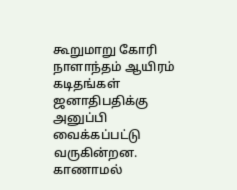கூறுமாறு கோரி நாளாந்தம் ஆயிரம் கடிதங்கள் ஜனாதிபதிக்கு அனுப்பி வைக்கப்பட்டு வருகின்றன.
காணாமல்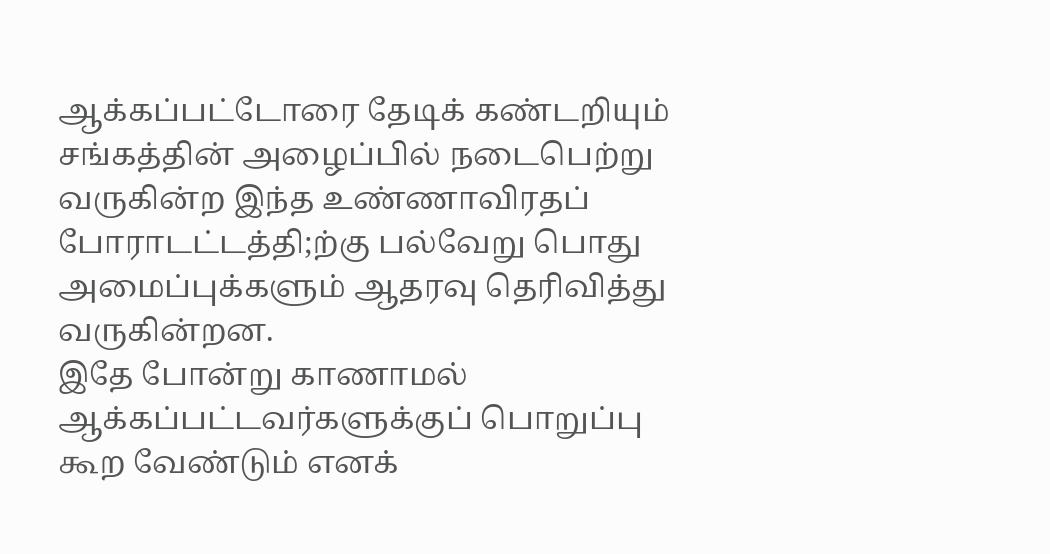ஆக்கப்பட்டோரை தேடிக் கண்டறியும் சங்கத்தின் அழைப்பில் நடைபெற்று வருகின்ற இந்த உண்ணாவிரதப் போராடட்டத்தி;ற்கு பல்வேறு பொது அமைப்புக்களும் ஆதரவு தெரிவித்து வருகின்றன.
இதே போன்று காணாமல் ஆக்கப்பட்டவர்களுக்குப் பொறுப்பு கூற வேண்டும் எனக்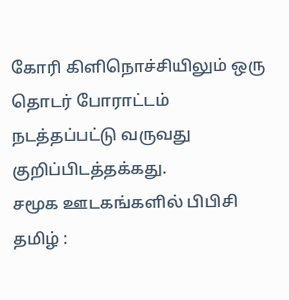கோரி கிளிநொச்சியிலும் ஒரு தொடர் போராட்டம் நடத்தப்பட்டு வருவது குறிப்பிடத்தக்கது.
சமூக ஊடகங்களில் பிபிசி தமிழ் :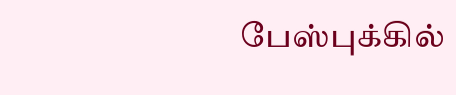பேஸ்புக்கில்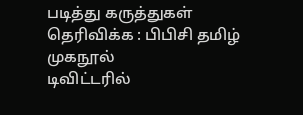படித்து கருத்துகள் தெரிவிக்க : பிபிசி தமிழ் முகநூல்
டிவிட்டரில்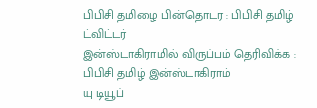பிபிசி தமிழை பின்தொடர : பிபிசி தமிழ் ட்விட்டர்
இன்ஸ்டாகிராமில் விருப்பம் தெரிவிக்க : பிபிசி தமிழ் இன்ஸ்டாகிராம்
யு டியூப்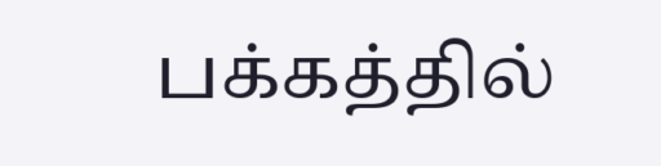பக்கத்தில்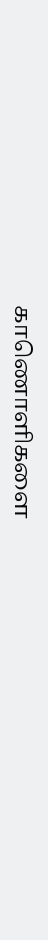காணொளிகளை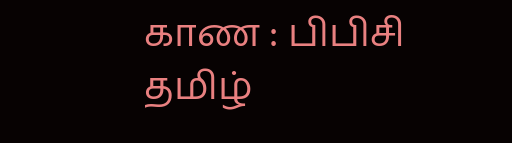காண : பிபிசி தமிழ்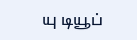யு டியூப்